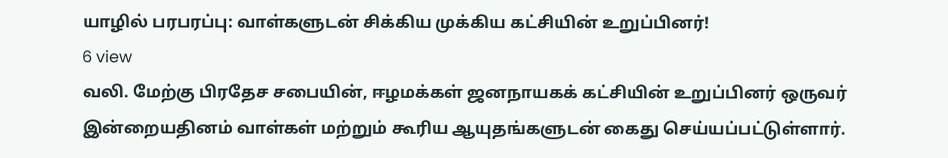யாழில் பரபரப்பு: வாள்களுடன் சிக்கிய முக்கிய கட்சியின் உறுப்பினர்!
6 view
வலி. மேற்கு பிரதேச சபையின், ஈழமக்கள் ஜனநாயகக் கட்சியின் உறுப்பினர் ஒருவர் இன்றையதினம் வாள்கள் மற்றும் கூரிய ஆயுதங்களுடன் கைது செய்யப்பட்டுள்ளார்.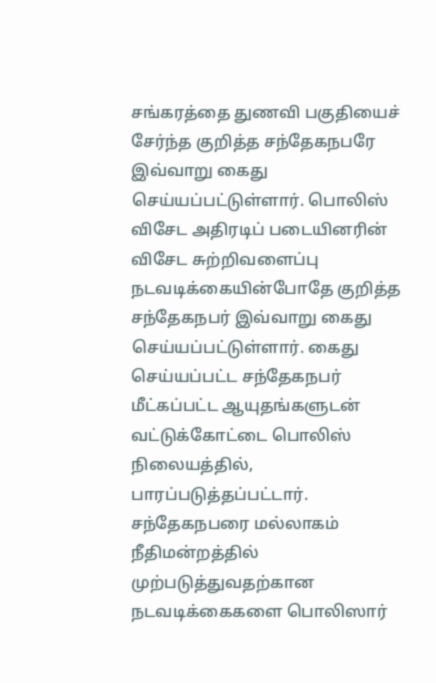சங்கரத்தை துணவி பகுதியைச் சேர்ந்த குறித்த சந்தேகநபரே இவ்வாறு கைது செய்யப்பட்டுள்ளார். பொலிஸ் விசேட அதிரடிப் படையினரின் விசேட சுற்றிவளைப்பு நடவடிக்கையின்போதே குறித்த சந்தேகநபர் இவ்வாறு கைது செய்யப்பட்டுள்ளார். கைது செய்யப்பட்ட சந்தேகநபர் மீட்கப்பட்ட ஆயுதங்களுடன் வட்டுக்கோட்டை பொலிஸ் நிலையத்தில், பாரப்படுத்தப்பட்டார். சந்தேகநபரை மல்லாகம் நீதிமன்றத்தில் முற்படுத்துவதற்கான நடவடிக்கைகளை பொலிஸார்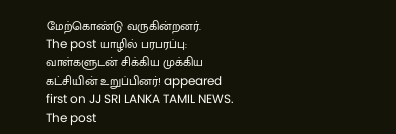மேற்கொண்டு வருகின்றனர்.
The post யாழில் பரபரப்பு: வாள்களுடன் சிக்கிய முக்கிய கட்சியின் உறுப்பினர்! appeared first on JJ SRI LANKA TAMIL NEWS.
The post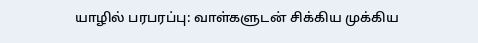யாழில் பரபரப்பு: வாள்களுடன் சிக்கிய முக்கிய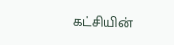கட்சியின்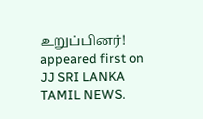உறுப்பினர்! appeared first on JJ SRI LANKA TAMIL NEWS.